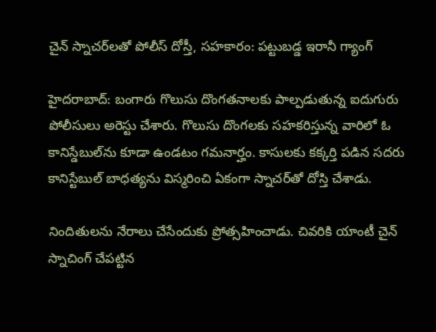చైన్ స్నాచర్‌లతో పోలీస్ దోస్తీ, సహకారం: పట్టుబడ్డ ఇరానీ గ్యాంగ్

హైదరాబాద్: బంగారు గొలుసు దొంగతనాలకు పాల్పడుతున్న ఐదుగురు పోలీసులు అరెస్టు చేశారు. గొలుసు దొంగలకు సహకరిస్తున్న వారిలో ఓ కానిస్డేబుల్‌ను కూడా ఉండటం గమనార్హం. కాసులకు కక్కర్తి పడిన సదరు కానిస్టేబుల్ బాధత్యను విస్మరించి ఏకంగా స్నాచర్‌తో దోస్తి చేశాడు.

నిందితులను నేరాలు చేసేందుకు ప్రోత్సహించాడు. చివరికి యాంటీ చైన్ స్నాచింగ్ చేపట్టిన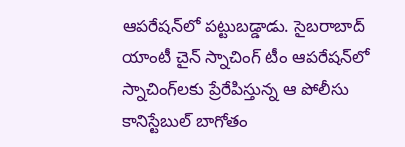ఆపరేషన్‌లో పట్టుబడ్డాడు. సైబరాబాద్ యాంటీ చైన్ స్నాచింగ్ టీం ఆపరేషన్‌లో స్నాచింగ్‌లకు ప్రేరేపిస్తున్న ఆ పోలీసు కానిస్టేబుల్ బాగోతం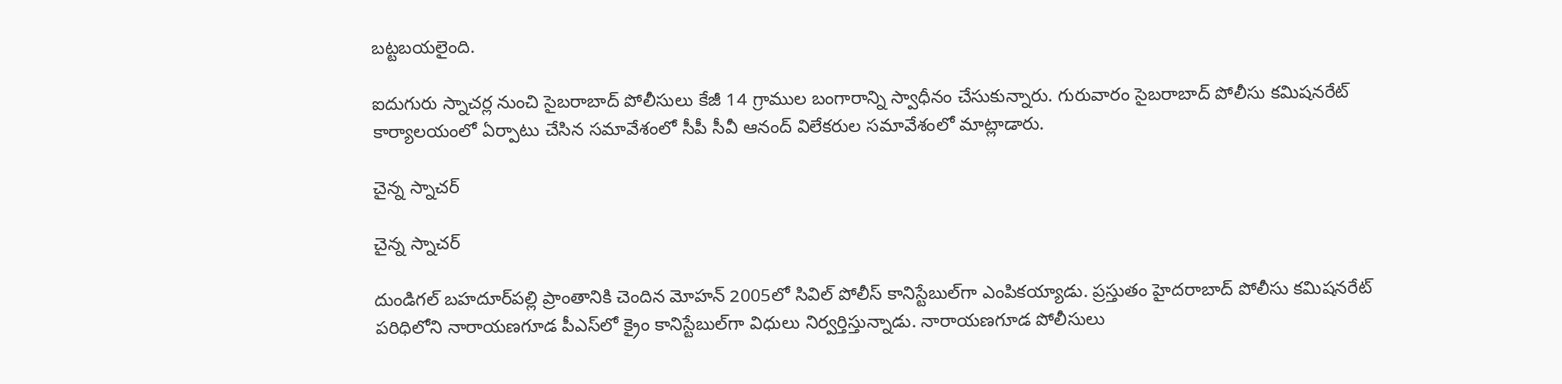బట్టబయలైంది.

ఐదుగురు స్నాచర్ల నుంచి సైబరాబాద్ పోలీసులు కేజీ 14 గ్రాముల బంగారాన్ని స్వాధీనం చేసుకున్నారు. గురువారం సైబరాబాద్ పోలీసు కమిషనరేట్ కార్యాలయంలో ఏర్పాటు చేసిన సమావేశంలో సీపీ సీవీ ఆనంద్ విలేకరుల సమావేశంలో మాట్లాడారు.

చైన్న స్నాచర్

చైన్న స్నాచర్

దుండిగల్ బహదూర్‌పల్లి ప్రాంతానికి చెందిన మోహన్ 2005లో సివిల్ పోలీస్ కానిస్టేబుల్‌గా ఎంపికయ్యాడు. ప్రస్తుతం హైదరాబాద్ పోలీసు కమిషనరేట్ పరిధిలోని నారాయణగూడ పీఎస్‌లో క్రైం కానిస్టేబుల్‌గా విధులు నిర్వర్తిస్తున్నాడు. నారాయణగూడ పోలీసులు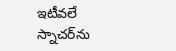ఇటీవలే స్నాచర్‌ను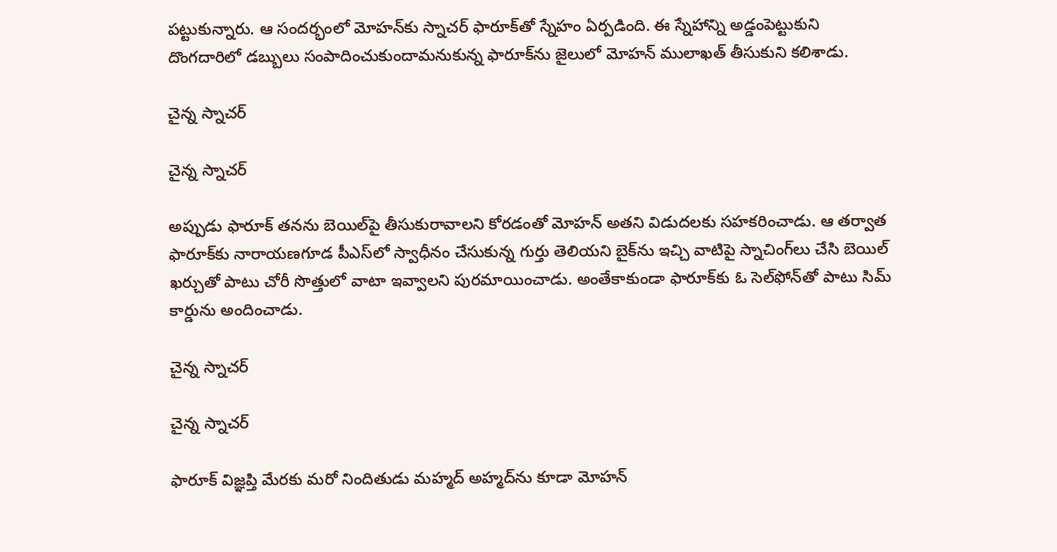పట్టుకున్నారు. ఆ సందర్భంలో మోహన్‌కు స్నాచర్ ఫారూక్‌తో స్నేహం ఏర్పడింది. ఈ స్నేహాన్ని అడ్డంపెట్టుకుని దొంగదారిలో డబ్బులు సంపాదించుకుందామనుకున్న ఫారూక్‌ను జైలులో మోహన్ ములాఖత్ తీసుకుని కలిశాడు.

చైన్న స్నాచర్

చైన్న స్నాచర్

అప్పుడు ఫారూక్ తనను బెయిల్‌పై తీసుకురావాలని కోరడంతో మోహన్ అతని విడుదలకు సహకరించాడు. ఆ తర్వాత ఫారూక్‌కు నారాయణగూడ పీఎస్‌లో స్వాధీనం చేసుకున్న గుర్తు తెలియని బైక్‌ను ఇచ్చి వాటిపై స్నాచింగ్‌లు చేసి బెయిల్ ఖర్చుతో పాటు చోరీ సొత్తులో వాటా ఇవ్వాలని పురమాయించాడు. అంతేకాకుండా ఫారూక్‌కు ఓ సెల్‌ఫోన్‌తో పాటు సిమ్ కార్డును అందించాడు.

చైన్న స్నాచర్

చైన్న స్నాచర్

ఫారూక్ విజ్ఞప్తి మేరకు మరో నిందితుడు మహ్మద్ అహ్మద్‌ను కూడా మోహన్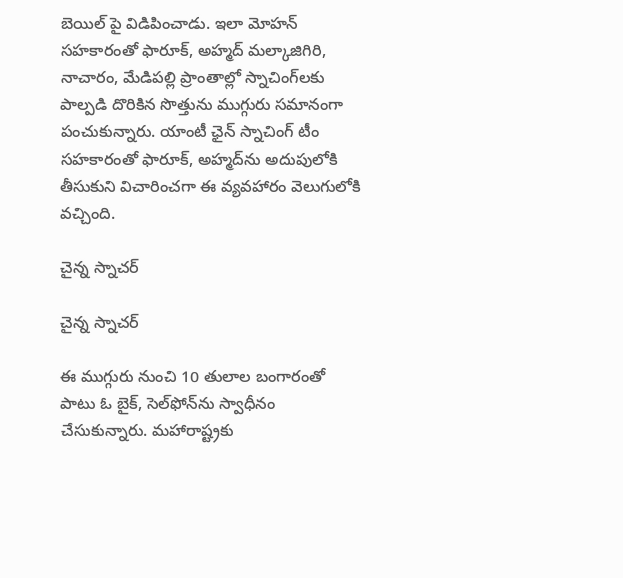బెయిల్ పై విడిపించాడు. ఇలా మోహన్ సహకారంతో ఫారూక్, అహ్మద్ మల్కాజిగిరి, నాచారం, మేడిపల్లి ప్రాంతాల్లో స్నాచింగ్‌లకు పాల్పడి దొరికిన సొత్తును ముగ్గురు సమానంగా పంచుకున్నారు. యాంటీ ఛైన్ స్నాచింగ్ టీం సహకారంతో ఫారూక్, అహ్మద్‌ను అదుపులోకి తీసుకుని విచారించగా ఈ వ్యవహారం వెలుగులోకి వచ్చింది.

చైన్న స్నాచర్

చైన్న స్నాచర్

ఈ ముగ్గురు నుంచి 10 తులాల బంగారంతో పాటు ఓ బైక్, సెల్‌ఫోన్‌ను స్వాధీనం చేసుకున్నారు. మహారాష్ట్రకు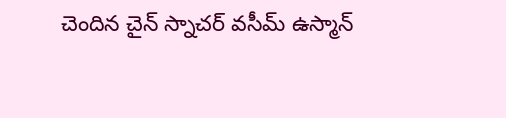చెందిన చైన్ స్నాచర్ వసీమ్ ఉస్మాన్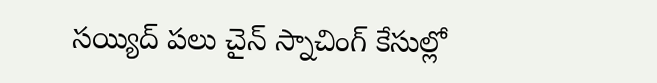సయ్యిద్ పలు చైన్ స్నాచింగ్ కేసుల్లో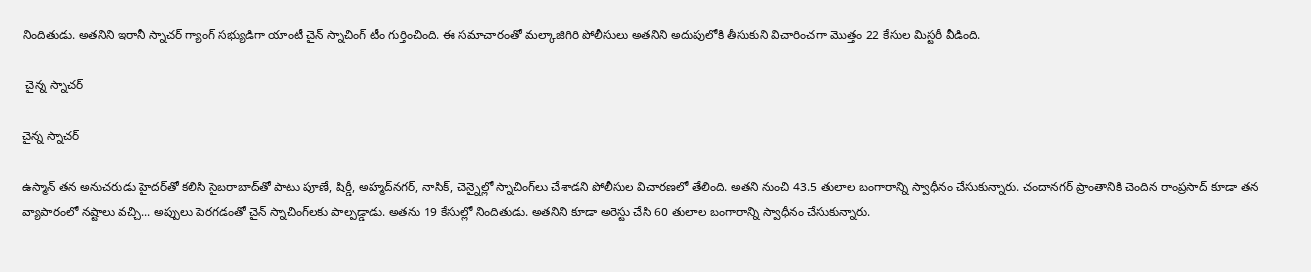నిందితుడు. అతనిని ఇరానీ స్నాచర్ గ్యాంగ్ సభ్యుడిగా యాంటీ చైన్ స్నాచింగ్ టీం గుర్తించింది. ఈ సమాచారంతో మల్కాజిగిరి పోలీసులు అతనిని అదుపులోకి తీసుకుని విచారించగా మొత్తం 22 కేసుల మిస్టరీ వీడింది.

 చైన్న స్నాచర్

చైన్న స్నాచర్

ఉస్మాన్ తన అనుచరుడు హైదర్‌తో కలిసి సైబరాబాద్‌తో పాటు పూణే, షిర్డీ, అహ్మద్‌నగర్, నాసిక్, చెన్నైల్లో స్నాచింగ్‌లు చేశాడని పోలీసుల విచారణలో తేలింది. అతని నుంచి 43.5 తులాల బంగారాన్ని స్వాధీనం చేసుకున్నారు. చందానగర్ ప్రాంతానికి చెందిన రాంప్రసాద్ కూడా తన వ్యాపారంలో నష్టాలు వచ్చి... అప్పులు పెరగడంతో చైన్ స్నాచింగ్‌లకు పాల్పడ్డాడు. అతను 19 కేసుల్లో నిందితుడు. అతనిని కూడా అరెస్టు చేసి 60 తులాల బంగారాన్ని స్వాధీనం చేసుకున్నారు.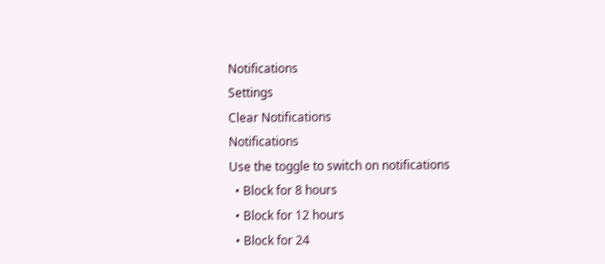Notifications
Settings
Clear Notifications
Notifications
Use the toggle to switch on notifications
  • Block for 8 hours
  • Block for 12 hours
  • Block for 24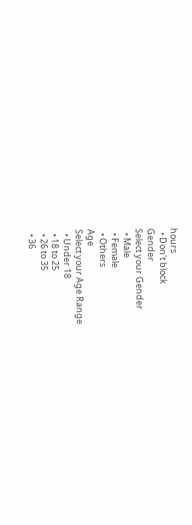hours
  • Don't block
Gender
Select your Gender
  • Male
  • Female
  • Others
Age
Select your Age Range
  • Under 18
  • 18 to 25
  • 26 to 35
  • 36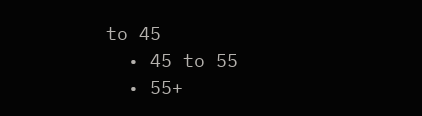to 45
  • 45 to 55
  • 55+